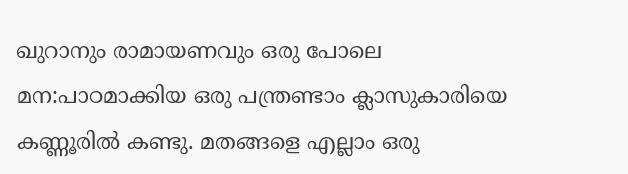ഖുറാനും രാമായണവും ഒരു പോലെ മന:പാഠമാക്കിയ ഒരു പന്ത്രണ്ടാം ക്ലാസുകാരിയെ കണ്ണൂരില്‍ കണ്ടു. മതങ്ങളെ എല്ലാം ഒരു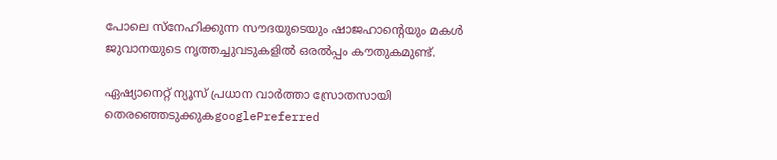പോലെ സ്നേഹിക്കുന്ന സൗദയുടെയും ഷാജഹാന്‍റെയും മകള്‍ ജുവാനയുടെ നൃത്തച്ചുവടുകളില്‍ ഒരല്‍പ്പം കൗതുകമുണ്ട്.

ഏഷ്യാനെറ്റ് ന്യൂസ് പ്രധാന വാർത്താ സ്രോതസായി തെരഞ്ഞെടുക്കുകgooglePreferred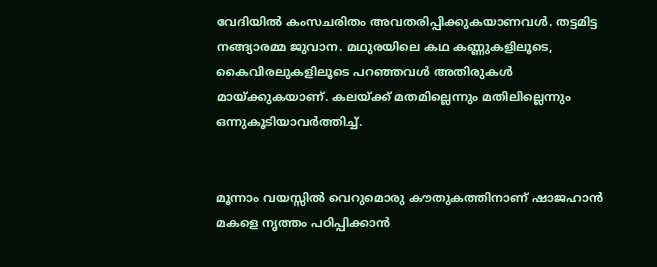വേദിയില്‍ കംസചരിതം അവതരിപ്പിക്കുകയാണവള്‍. തട്ടമിട്ട നങ്ങ്യാരമ്മ ജുവാന. മഥുരയിലെ കഥ കണ്ണുകളിലൂടെ, കൈവിരലുകളിലൂടെ പറഞ്ഞവള്‍ അതിരുകള്‍ മായ്‌ക്കുകയാണ്. കലയ്‌ക്ക് മതമില്ലെന്നും മതിലില്ലെന്നും ഒന്നുകൂടിയാവര്‍ത്തിച്ച്.


മൂന്നാം വയസ്സില്‍ വെറുമൊരു കൗതുകത്തിനാണ് ഷാജഹാന്‍ മകളെ നൃത്തം പഠിപ്പിക്കാന്‍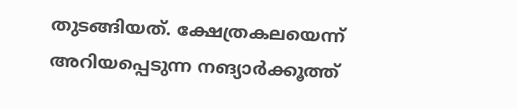തുടങ്ങിയത്. ക്ഷേത്രകലയെന്ന് അറിയപ്പെടുന്ന നങ്യാര്‍ക്കൂത്ത്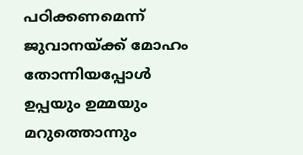പഠിക്കണമെന്ന് ജുവാനയ്‌ക്ക് മോഹം തോന്നിയപ്പോള്‍ ഉപ്പയും ഉമ്മയും മറുത്തൊന്നും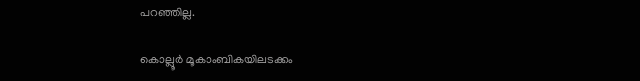പറഞ്ഞില്ല.

കൊല്ലൂര്‍ മൂകാംബികയിലടക്കം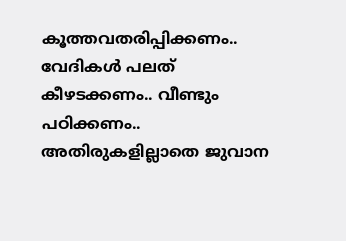കൂത്തവതരിപ്പിക്കണം.. വേദികള്‍ പലത് കീഴടക്കണം.. വീണ്ടും പഠിക്കണം.. അതിരുകളില്ലാതെ ജുവാന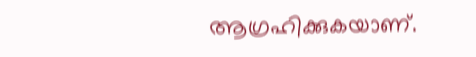ആഗ്രഹിക്കുകയാണ്.